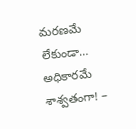మరణమే లేకుండా… అధికారమే శాశ్వతంగా! –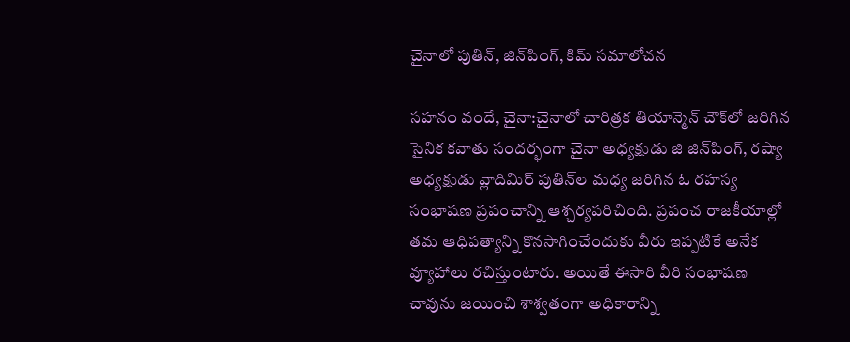చైనాలో పుతిన్‌, జిన్‌పింగ్, కిమ్ సమాలోచన

సహనం వందే, చైనా:చైనాలో చారిత్రక తియాన్మెన్ చౌక్‌లో జరిగిన సైనిక కవాతు సందర్భంగా చైనా అధ్యక్షుడు జి జిన్‌పింగ్, రష్యా అధ్యక్షుడు వ్లాదిమిర్ పుతిన్‌ల మధ్య జరిగిన ఓ రహస్య సంభాషణ ప్రపంచాన్ని ఆశ్చర్యపరిచింది. ప్రపంచ రాజకీయాల్లో తమ ఆధిపత్యాన్ని కొనసాగించేందుకు వీరు ఇప్పటికే అనేక వ్యూహాలు రచిస్తుంటారు. అయితే ఈసారి వీరి సంభాషణ చావును జయించి శాశ్వతంగా అధికారాన్ని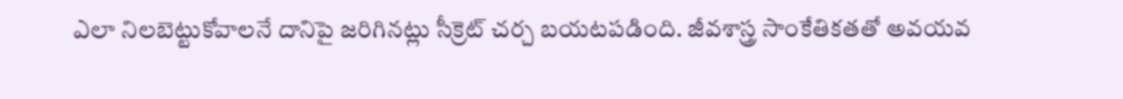ఎలా నిలబెట్టుకోవాలనే దానిపై జరిగినట్లు సీక్రెట్ చర్చ బయటపడింది. జీవశాస్త్ర సాంకేతికతతో అవయవ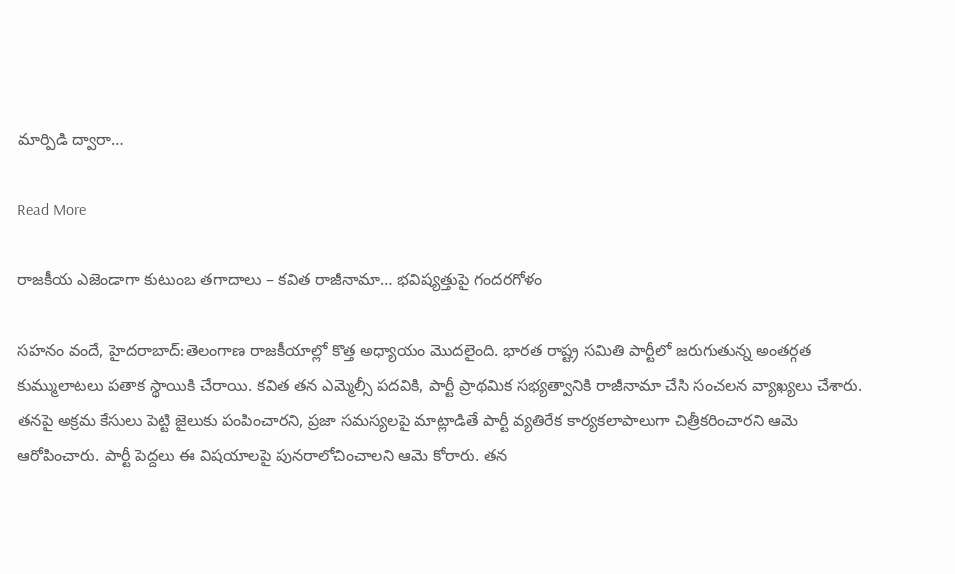మార్పిడి ద్వారా…

Read More

రాజకీయ ఎజెండాగా కుటుంబ తగాదాలు – కవిత రాజీనామా… భవిష్యత్తుపై గందరగోళం

సహనం వందే, హైదరాబాద్:తెలంగాణ రాజకీయాల్లో కొత్త అధ్యాయం మొదలైంది. భారత రాష్ట్ర సమితి పార్టీలో జరుగుతున్న అంతర్గత కుమ్ములాటలు పతాక స్థాయికి చేరాయి. కవిత తన ఎమ్మెల్సీ పదవికి, పార్టీ ప్రాథమిక సభ్యత్వానికి రాజీనామా చేసి సంచలన వ్యాఖ్యలు చేశారు. తనపై అక్రమ కేసులు పెట్టి జైలుకు పంపించారని, ప్రజా సమస్యలపై మాట్లాడితే పార్టీ వ్యతిరేక కార్యకలాపాలుగా చిత్రీకరించారని ఆమె ఆరోపించారు. పార్టీ పెద్దలు ఈ విషయాలపై పునరాలోచించాలని ఆమె కోరారు. తన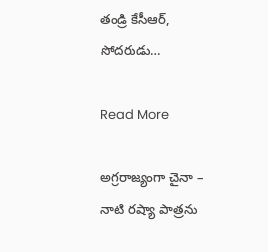తండ్రి కేసీఆర్, సోదరుడు…

Read More

అగ్రరాజ్యంగా చైనా – నాటి రష్యా పాత్రను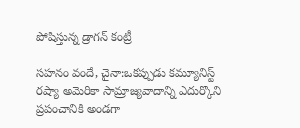పోషిస్తున్న డ్రాగన్ కంట్రీ

సహనం వందే, చైనా:ఒకప్పుడు కమ్యూనిస్ట్ రష్యా అమెరికా సామ్రాజ్యవాదాన్ని ఎదుర్కొని ప్రపంచానికి అండగా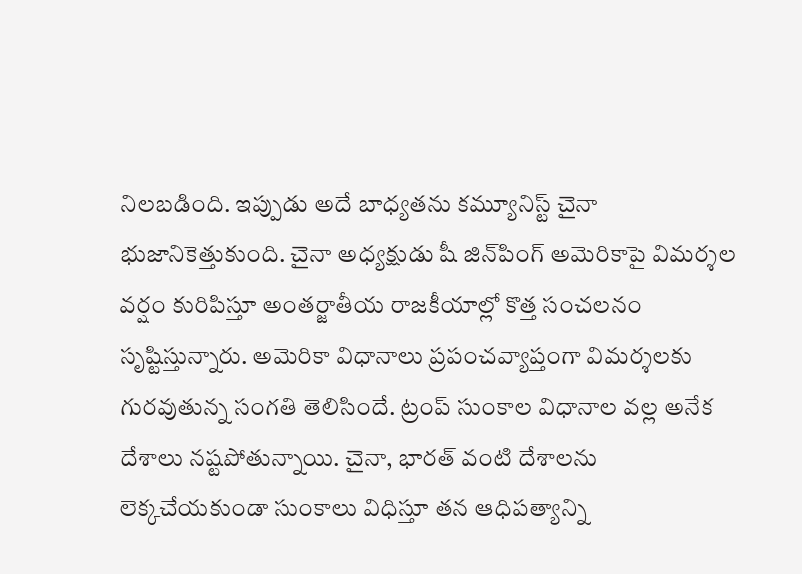నిలబడింది. ఇప్పుడు అదే బాధ్యతను కమ్యూనిస్ట్ చైనా భుజానికెత్తుకుంది. చైనా అధ్యక్షుడు షీ జిన్‌పింగ్‌ అమెరికాపై విమర్శల వర్షం కురిపిస్తూ అంతర్జాతీయ రాజకీయాల్లో కొత్త సంచలనం సృష్టిస్తున్నారు. అమెరికా విధానాలు ప్రపంచవ్యాప్తంగా విమర్శలకు గురవుతున్న సంగతి తెలిసిందే. ట్రంప్ సుంకాల విధానాల వల్ల అనేక దేశాలు నష్టపోతున్నాయి. చైనా, భారత్‌ వంటి దేశాలను లెక్కచేయకుండా సుంకాలు విధిస్తూ తన ఆధిపత్యాన్ని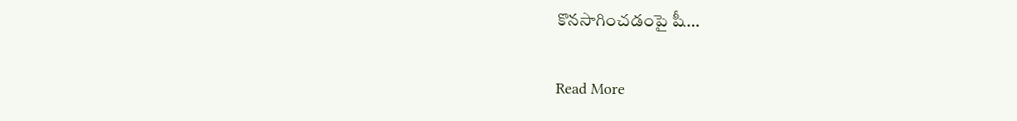కొనసాగించడంపై షీ…

Read More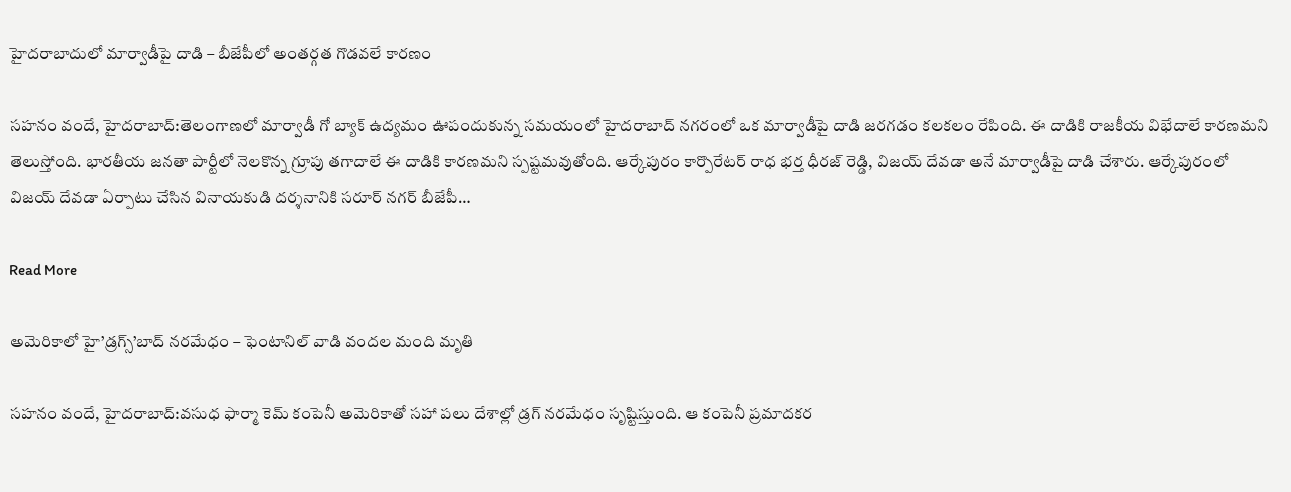హైదరాబాదులో మార్వాడీపై దాడి – బీజేపీలో అంతర్గత గొడవలే కారణం

సహనం వందే, హైదరాబాద్:తెలంగాణలో మార్వాడీ గో బ్యాక్ ఉద్యమం ఊపందుకున్న సమయంలో హైదరాబాద్ నగరంలో ఒక మార్వాడీపై దాడి జరగడం కలకలం రేపింది. ఈ దాడికి రాజకీయ విభేదాలే కారణమని తెలుస్తోంది. భారతీయ జనతా పార్టీలో నెలకొన్న గ్రూపు తగాదాలే ఈ దాడికి కారణమని స్పష్టమవుతోంది. ఆర్కేపురం కార్పొరేటర్ రాధ భర్త ధీరజ్ రెడ్డి, విజయ్ దేవడా అనే మార్వాడీపై దాడి చేశారు. ఆర్కేపురంలో విజయ్ దేవడా ఏర్పాటు చేసిన వినాయకుడి దర్శనానికి సరూర్ నగర్ బీజేపీ…

Read More

అమెరికాలో హై’డ్రగ్స్’బాద్ నరమేధం – ఫెంటానిల్‌ వాడి వందల మంది మృతి

సహనం వందే, హైదరాబాద్:వసుధ ఫార్మా కెమ్ కంపెనీ అమెరికాతో సహా పలు దేశాల్లో డ్రగ్ నరమేధం సృష్టిస్తుంది. ఆ కంపెనీ ప్రమాదకర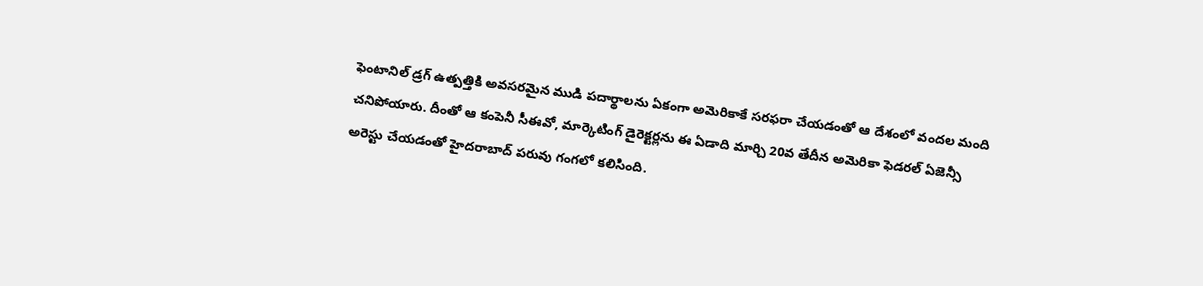ఫెంటానిల్‌ డ్రగ్ ఉత్పత్తికి అవసరమైన ముడి పదార్థాలను ఏకంగా అమెరికాకే సరఫరా చేయడంతో ఆ దేశంలో వందల మంది చనిపోయారు. దీంతో ఆ కంపెనీ సీఈవో, మార్కెటింగ్ డైరెక్టర్లను ఈ ఏడాది మార్చి 20వ తేదీన అమెరికా ఫెడరల్ ఏజెన్సీ అరెస్టు చేయడంతో హైదరాబాద్ పరువు గంగలో కలిసింది.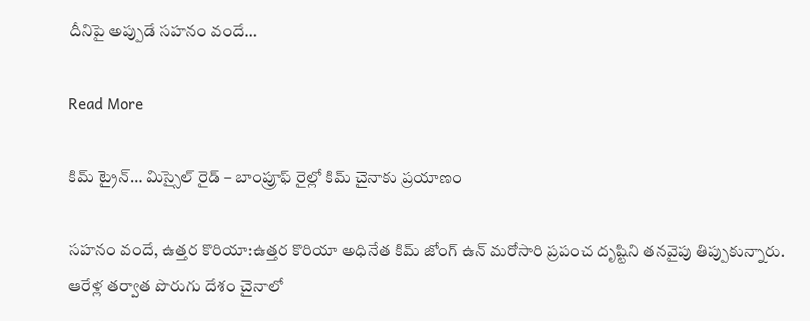దీనిపై అప్పుడే సహనం వందే…

Read More

కిమ్ ట్రైన్… మిస్సైల్ రైడ్ – బాంప్రూఫ్ రైల్లో కిమ్ చైనాకు ప్రయాణం

సహనం వందే, ఉత్తర కొరియా:ఉత్తర కొరియా అధినేత కిమ్ జోంగ్ ఉన్ మరోసారి ప్రపంచ దృష్టిని తనవైపు తిప్పుకున్నారు. ఆరేళ్ల తర్వాత పొరుగు దేశం చైనాలో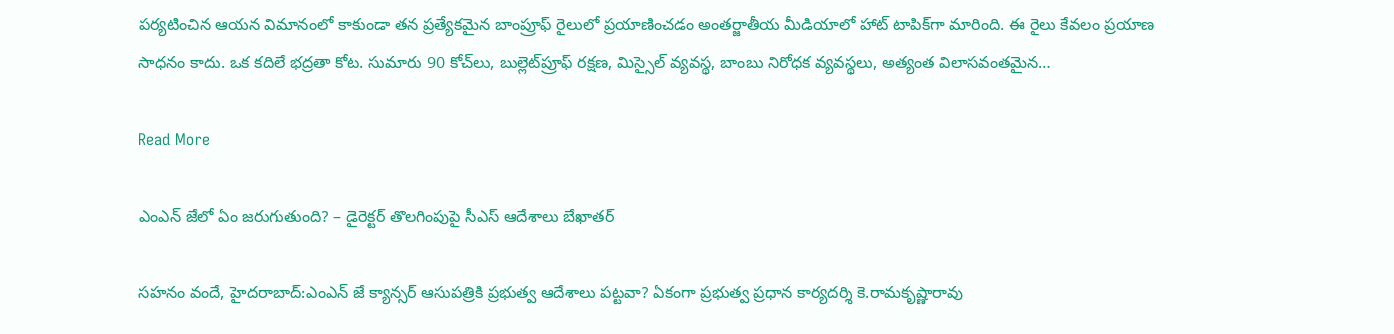పర్యటించిన ఆయన విమానంలో కాకుండా తన ప్రత్యేకమైన బాంప్రూఫ్ రైలులో ప్రయాణించడం అంతర్జాతీయ మీడియాలో హాట్‌ టాపిక్‌గా మారింది. ఈ రైలు కేవలం ప్రయాణ సాధనం కాదు. ఒక కదిలే భద్రతా కోట. సుమారు 90 కోచ్‌లు, బుల్లెట్‌ప్రూఫ్ రక్షణ, మిస్సైల్ వ్యవస్థ, బాంబు నిరోధక వ్యవస్థలు, అత్యంత విలాసవంతమైన…

Read More

ఎంఎన్ జేలో ఏం జరుగుతుంది? – డైరెక్టర్ తొలగింపుపై సీఎస్ ఆదేశాలు బేఖాతర్

సహనం వందే, హైదరాబాద్:ఎంఎన్ జే క్యాన్సర్ ఆసుపత్రికి ప్రభుత్వ ఆదేశాలు పట్టవా? ఏకంగా ప్రభుత్వ ప్రధాన కార్యదర్శి కె.రామకృష్ణారావు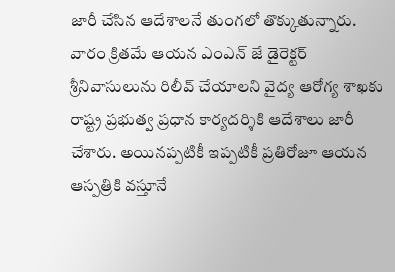జారీ చేసిన ఆదేశాలనే తుంగలో తొక్కుతున్నారు. వారం క్రితమే ఆయన ఎంఎన్ జే డైరెక్టర్ శ్రీనివాసులును రిలీవ్ చేయాలని వైద్య ఆరోగ్య శాఖకు రాష్ట్ర ప్రభుత్వ ప్రధాన కార్యదర్శికి ఆదేశాలు జారీ చేశారు. అయినప్పటికీ ఇప్పటికీ ప్రతిరోజూ ఆయన ఆస్పత్రికి వస్తూనే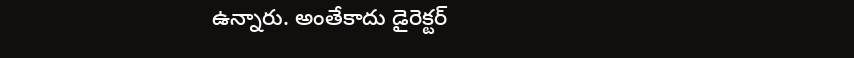ఉన్నారు. అంతేకాదు డైరెక్టర్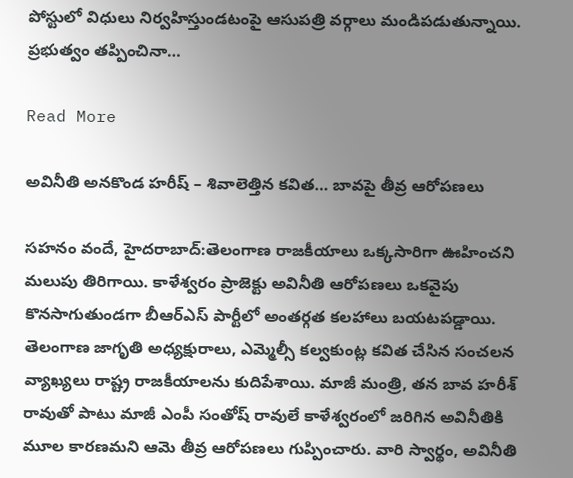పోస్టులో విధులు నిర్వహిస్తుండటంపై ఆసుపత్రి వర్గాలు మండిపడుతున్నాయి. ప్రభుత్వం తప్పించినా…

Read More

అవినీతి అనకొండ హరీష్ – శివాలెత్తిన కవిత… బావపై తీవ్ర ఆరోపణలు

సహనం వందే, హైదరాబాద్:తెలంగాణ రాజకీయాలు ఒక్కసారిగా ఊహించని మలుపు తిరిగాయి. కాళేశ్వరం ప్రాజెక్టు అవినీతి ఆరోపణలు ఒకవైపు కొనసాగుతుండగా బీఆర్‌ఎస్ పార్టీలో అంతర్గత కలహాలు బయటపడ్డాయి. తెలంగాణ జాగృతి అధ్యక్షురాలు, ఎమ్మెల్సీ కల్వకుంట్ల కవిత చేసిన సంచలన వ్యాఖ్యలు రాష్ట్ర రాజకీయాలను కుదిపేశాయి. మాజీ మంత్రి, తన బావ హరీశ్ రావుతో పాటు మాజీ ఎంపీ సంతోష్ రావులే కాళేశ్వరంలో జరిగిన అవినీతికి మూల కారణమని ఆమె తీవ్ర ఆరోపణలు గుప్పించారు. వారి స్వార్థం, అవినీతి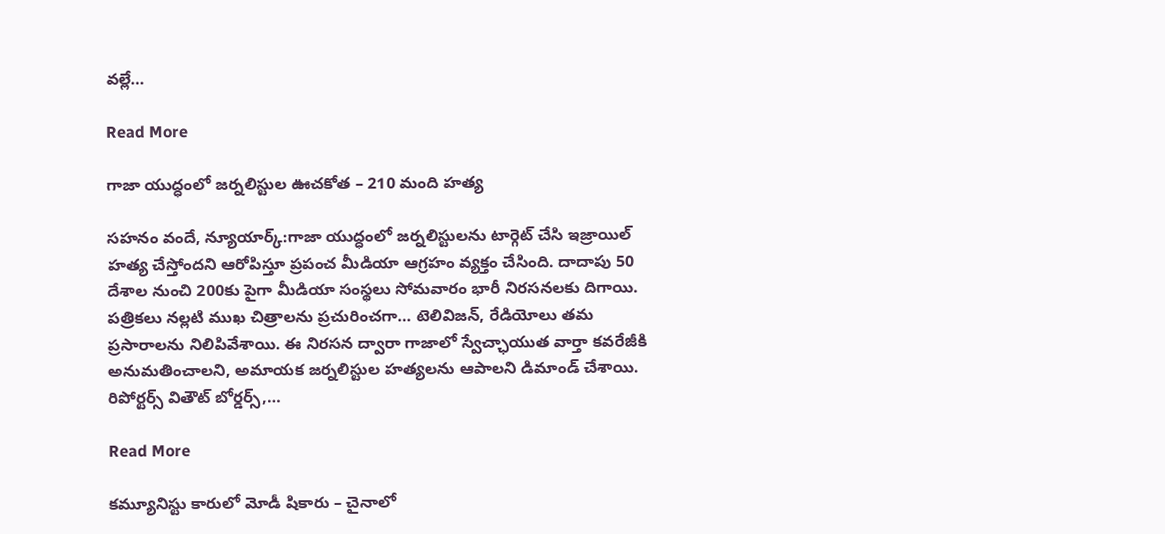వల్లే…

Read More

గాజా యుద్ధంలో జర్నలిస్టుల ఊచకోత – 210 మంది హత్య

సహనం వందే, న్యూయార్క్:గాజా యుద్ధంలో జర్నలిస్టులను టార్గెట్ చేసి ఇజ్రాయిల్ హత్య చేస్తోందని ఆరోపిస్తూ ప్రపంచ మీడియా ఆగ్రహం వ్యక్తం చేసింది. దాదాపు 50 దేశాల నుంచి 200కు పైగా మీడియా సంస్థలు సోమవారం భారీ నిరసనలకు దిగాయి. పత్రికలు నల్లటి ముఖ చిత్రాలను ప్రచురించగా… టెలివిజన్, రేడియోలు తమ ప్రసారాలను నిలిపివేశాయి. ఈ నిరసన ద్వారా గాజాలో స్వేచ్ఛాయుత వార్తా కవరేజీకి అనుమతించాలని, అమాయక జర్నలిస్టుల హత్యలను ఆపాలని డిమాండ్ చేశాయి. రిపోర్టర్స్ వితౌట్ బోర్డర్స్,…

Read More

కమ్యూనిస్టు కారులో మోడీ షికారు – చైనాలో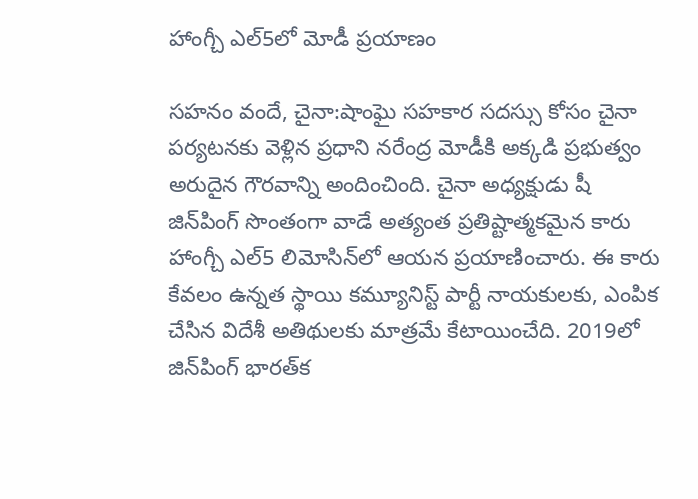హాంగ్చీ ఎల్5లో మోడీ ప్రయాణం

సహనం వందే, చైనా:షాంఘై సహకార సదస్సు కోసం చైనా పర్యటనకు వెళ్లిన ప్రధాని నరేంద్ర మోడీకి అక్కడి ప్రభుత్వం అరుదైన గౌరవాన్ని అందించింది. చైనా అధ్యక్షుడు షీ జిన్‌పింగ్ సొంతంగా వాడే అత్యంత ప్రతిష్టాత్మకమైన కారు హాంగ్చీ ఎల్5 లిమోసిన్‌లో ఆయన ప్రయాణించారు. ఈ కారు కేవలం ఉన్నత స్థాయి కమ్యూనిస్ట్ పార్టీ నాయకులకు, ఎంపిక చేసిన విదేశీ అతిథులకు మాత్రమే కేటాయించేది. 2019లో జిన్‌పింగ్ భారత్‌క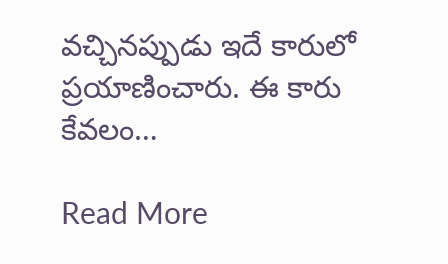వచ్చినప్పుడు ఇదే కారులో ప్రయాణించారు. ఈ కారు కేవలం…

Read More